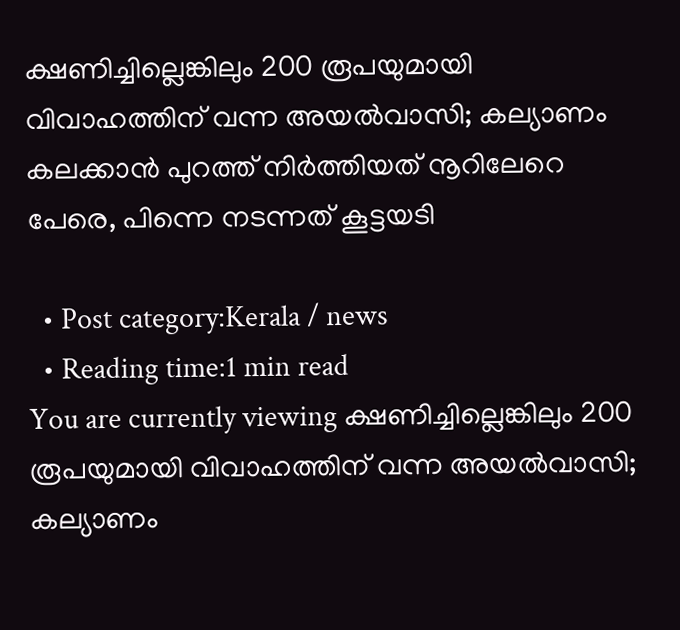ക്ഷണിച്ചില്ലെങ്കിലും 200 രൂപയുമായി വിവാഹത്തിന് വന്ന അയല്‍വാസി; കല്യാണം കലക്കാന്‍ പുറത്ത് നിര്‍ത്തിയത് നൂറിലേറെ പേരെ, പിന്നെ നടന്നത് കൂട്ടയടി

  • Post category:Kerala / news
  • Reading time:1 min read
You are currently viewing ക്ഷണിച്ചില്ലെങ്കിലും 200 രൂപയുമായി വിവാഹത്തിന് വന്ന അയല്‍വാസി; കല്യാണം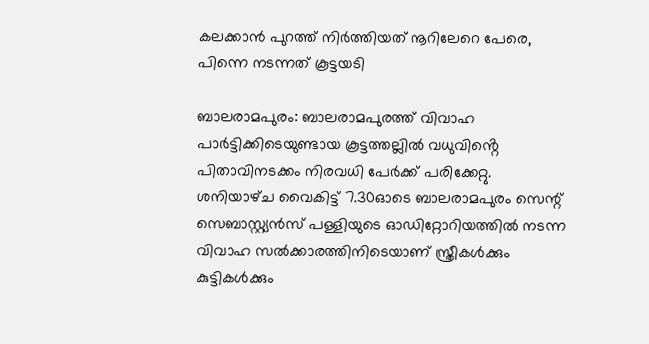കലക്കാന്‍ പുറത്ത് നിര്‍ത്തിയത് നൂറിലേറെ പേരെ, പിന്നെ നടന്നത് കൂട്ടയടി

ബാലരാമപുരം: ബാലരാമപുരത്ത് വിവാഹ പാര്‍ട്ടിക്കിടെയുണ്ടായ കൂട്ടത്തല്ലില്‍ വധുവിൻ്റെ പിതാവിനടക്കം നിരവധി പേര്‍ക്ക് പരിക്കേറ്റു. ശനിയാഴ്‌ച വൈകിട്ട് 7.30ഓടെ ബാലരാമപുരം സെന്റ് സെബാസ്റ്റ്യന്‍സ് പള്ളിയുടെ ഓഡിറ്റോറിയത്തില്‍ നടന്ന വിവാഹ സൽക്കാരത്തിനിടെയാണ് സ്ത്രീകള്‍ക്കും കുട്ടികള്‍ക്കും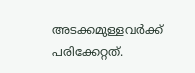അടക്കമുള്ളവര്‍ക്ക് പരിക്കേറ്റത്.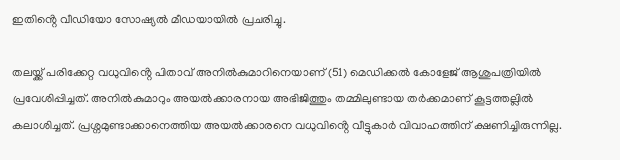ഇതിൻ്റെ വീഡിയോ സോഷ്യല്‍ മീഡയായില്‍ പ്രചരിച്ചു.

തലയ്ക്ക് പരിക്കേറ്റ വധുവിൻ്റെ പിതാവ് അനില്‍കുമാറിനെയാണ് (51) മെഡിക്കല്‍ കോളേജ് ആശുപത്രിയില്‍ പ്രവേശിപ്പിച്ചത്. അനില്‍കുമാറും അയല്‍ക്കാരനായ അഭിജിത്തും തമ്മിലുണ്ടായ തര്‍ക്കമാണ് കൂട്ടത്തല്ലില്‍ കലാശിച്ചത്. പ്രശ്നമുണ്ടാക്കാനെത്തിയ അയല്‍ക്കാരനെ വധുവിൻ്റെ വീട്ടുകാര്‍ വിവാഹത്തിന് ക്ഷണിച്ചിരുന്നില്ല.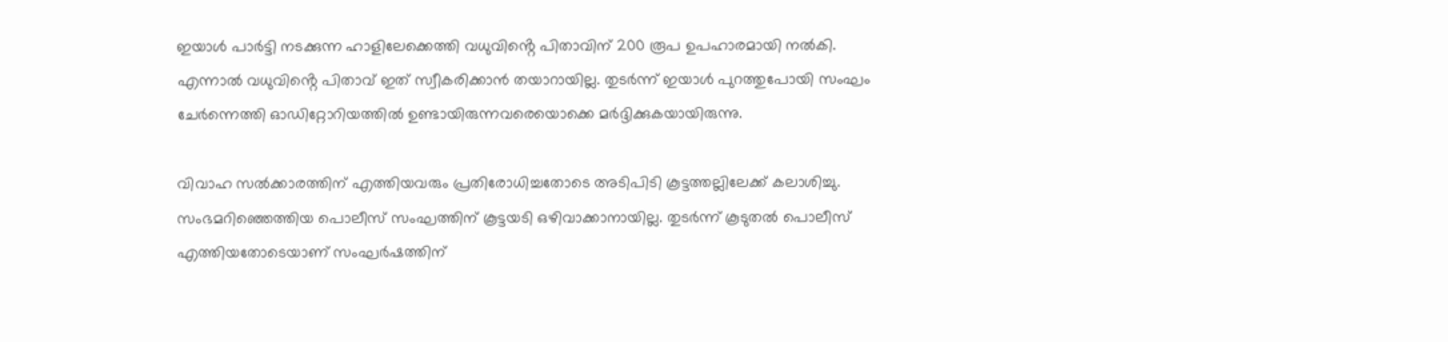ഇയാള്‍ പാര്‍ട്ടി നടക്കുന്ന ഹാളിലേക്കെത്തി വധുവിൻ്റെ പിതാവിന് 200 രൂപ ഉപഹാരമായി നല്‍കി. എന്നാല്‍ വധുവിൻ്റെ പിതാവ് ഇത് സ്വീകരിക്കാന്‍ തയാറായില്ല. തുടര്‍ന്ന് ഇയാള്‍ പുറത്തുപോയി സംഘം ചേര്‍ന്നെത്തി ഓഡിറ്റോറിയത്തിൽ ഉണ്ടായിരുന്നവരെയൊക്കെ മര്‍ദ്ദിക്കുകയായിരുന്നു.

വിവാഹ സൽക്കാരത്തിന് എത്തിയവരും പ്രതിരോധിച്ചതോടെ അടിപിടി കൂട്ടത്തല്ലിലേക്ക് കലാശിച്ചു. സംഭമറിഞ്ഞെത്തിയ പൊലീസ് സംഘത്തിന് കൂട്ടയടി ഒഴിവാക്കാനായില്ല. തുടര്‍ന്ന് കൂടുതല്‍ പൊലീസ് എത്തിയതോടെയാണ് സംഘര്‍ഷത്തിന്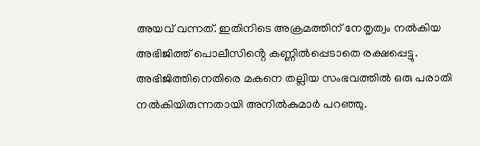അയവ് വന്നത്. ഇതിനിടെ അക്രമത്തിന് നേതൃത്വം നല്‍കിയ അഭിജിത്ത് പൊലീസിൻ്റെ കണ്ണില്‍പ്പെടാതെ രക്ഷപ്പെട്ടു. അഭിജിത്തിനെതിരെ മകനെ തല്ലിയ സംഭവത്തില്‍ ഒരു പരാതി നല്‍കിയിരുന്നതായി അനില്‍കുമാര്‍ പറഞ്ഞു.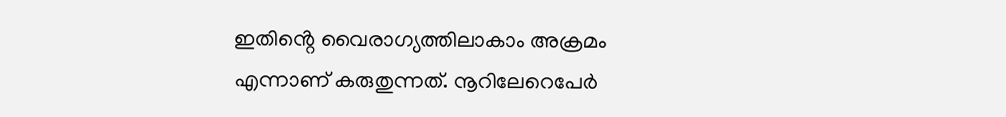ഇതിൻ്റെ വൈരാഗ്യത്തിലാകാം അക്രമം എന്നാണ് കരുതുന്നത്. നൂറിലേറെപേര്‍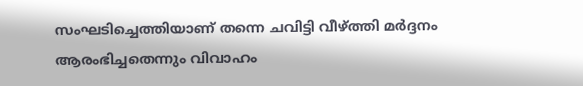സംഘടിച്ചെത്തിയാണ് തന്നെ ചവിട്ടി വീഴ്ത്തി മര്‍ദ്ദനം ആരംഭിച്ചതെന്നും വിവാഹം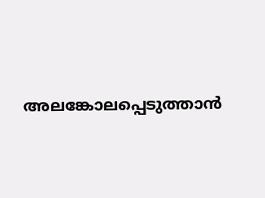അലങ്കോലപ്പെടുത്താന്‍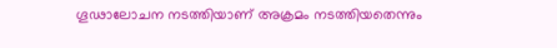ഗൂഢാലോചന നടത്തിയാണ് അക്രമം നടത്തിയതെന്നും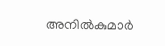അനില്‍കുമാര്‍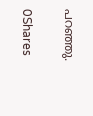പറഞ്ഞു.

0Shares